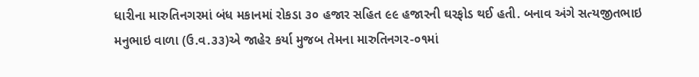ધારીના મારુતિનગરમાં બંધ મકાનમાં રોકડા ૩૦ હજાર સહિત ૯૯ હજારની ઘરફોડ થઈ હતી. બનાવ અંગે સત્યજીતભાઇ મનુભાઇ વાળા (ઉ.વ.૩૩)એ જાહેર કર્યા મુજબ તેમના મારુતિનગર-૦૧માં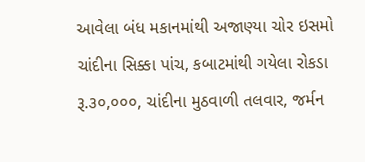આવેલા બંધ મકાનમાંથી અજાણ્યા ચોર ઇસમો ચાંદીના સિક્કા પાંચ, કબાટમાંથી ગયેલા રોકડા રૂ.૩૦,૦૦૦, ચાંદીના મુઠવાળી તલવાર, જર્મન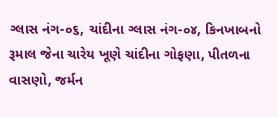ગ્લાસ નંગ-૦૬, ચાંદીના ગ્લાસ નંગ-૦૪, કિનખાબનો રૂમાલ જેના ચારેય ખૂણે ચાંદીના ગોફણા, પીતળના વાસણો, જર્મન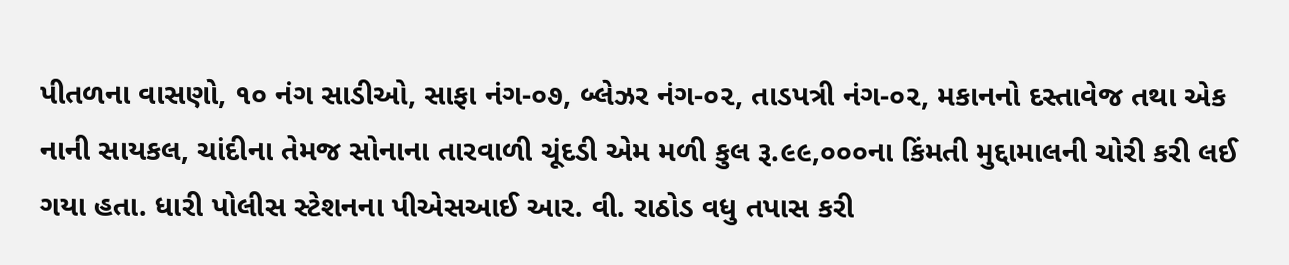પીતળના વાસણો, ૧૦ નંગ સાડીઓ, સાફા નંગ-૦૭, બ્લેઝર નંગ-૦૨, તાડપત્રી નંગ-૦૨, મકાનનો દસ્તાવેજ તથા એક નાની સાયકલ, ચાંદીના તેમજ સોનાના તારવાળી ચૂંદડી એમ મળી કુલ રૂ.૯૯,૦૦૦ના કિંમતી મુદ્દામાલની ચોરી કરી લઈ ગયા હતા. ધારી પોલીસ સ્ટેશનના પીએસઆઈ આર. વી. રાઠોડ વધુ તપાસ કરી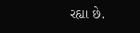રહ્યા છે.